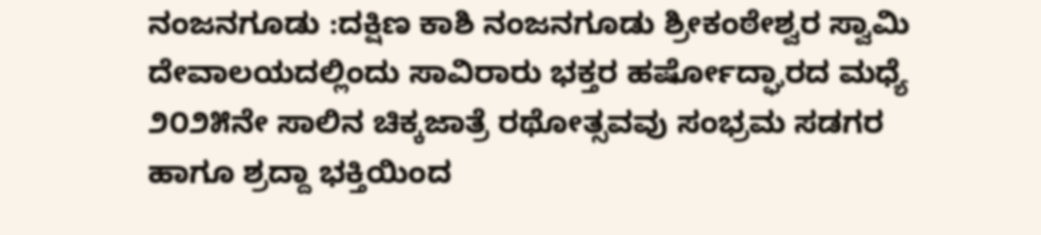ನಂಜನಗೂಡು :ದಕ್ಷಿಣ ಕಾಶಿ ನಂಜನಗೂಡು ಶ್ರೀಕಂಠೇಶ್ವರ ಸ್ವಾಮಿ ದೇವಾಲಯದಲ್ಲಿಂದು ಸಾವಿರಾರು ಭಕ್ತರ ಹರ್ಷೋದ್ಘಾರದ ಮಧ್ಯೆ ೨೦೨೫ನೇ ಸಾಲಿನ ಚಿಕ್ಕಜಾತ್ರೆ ರಥೋತ್ಸವವು ಸಂಭ್ರಮ ಸಡಗರ ಹಾಗೂ ಶ್ರದ್ದಾ ಭಕ್ತಿಯಿಂದ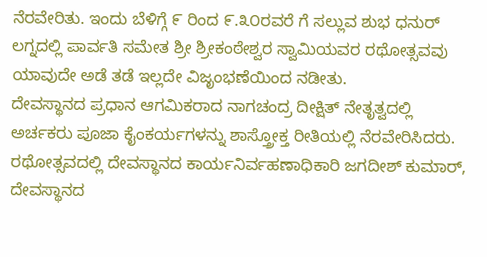ನೆರವೇರಿತು. ಇಂದು ಬೆಳಿಗ್ಗೆ ೯ ರಿಂದ ೯.೩೦ರವರೆ ಗೆ ಸಲ್ಲುವ ಶುಭ ಧನುರ್ ಲಗ್ನದಲ್ಲಿ ಪಾರ್ವತಿ ಸಮೇತ ಶ್ರೀ ಶ್ರೀಕಂಠೇಶ್ವರ ಸ್ವಾಮಿಯವರ ರಥೋತ್ಸವವು ಯಾವುದೇ ಅಡೆ ತಡೆ ಇಲ್ಲದೇ ವಿಜೃಂಭಣೆಯಿಂದ ನಡೀತು.
ದೇವಸ್ಥಾನದ ಪ್ರಧಾನ ಆಗಮಿಕರಾದ ನಾಗಚಂದ್ರ ದೀಕ್ಷಿತ್ ನೇತೃತ್ವದಲ್ಲಿ ಅರ್ಚಕರು ಪೂಜಾ ಕೈಂಕರ್ಯಗಳನ್ನು ಶಾಸ್ತ್ರೋಕ್ತ ರೀತಿಯಲ್ಲಿ ನೆರವೇರಿಸಿದರು.
ರಥೋತ್ಸವದಲ್ಲಿ ದೇವಸ್ಥಾನದ ಕಾರ್ಯನಿರ್ವಹಣಾಧಿಕಾರಿ ಜಗದೀಶ್ ಕುಮಾರ್, ದೇವಸ್ಥಾನದ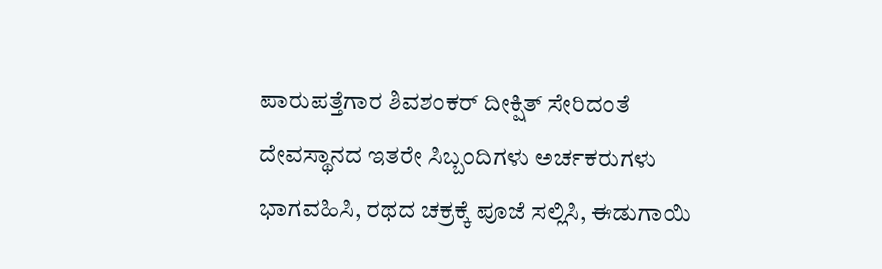ಪಾರುಪತ್ತೆಗಾರ ಶಿವಶಂಕರ್ ದೀಕ್ಷಿತ್ ಸೇರಿದಂತೆ ದೇವಸ್ಥಾನದ ಇತರೇ ಸಿಬ್ಬಂದಿಗಳು ಅರ್ಚಕರುಗಳು ಭಾಗವಹಿಸಿ, ರಥದ ಚಕ್ರಕ್ಕೆ ಪೂಜೆ ಸಲ್ಲಿಸಿ, ಈಡುಗಾಯಿ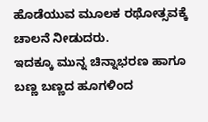ಹೊಡೆಯುವ ಮೂಲಕ ರಥೋತ್ಸವಕ್ಕೆ ಚಾಲನೆ ನೀಡುದರು.
ಇದಕ್ಕೂ ಮುನ್ನ ಚಿನ್ನಾಭರಣ ಹಾಗೂ ಬಣ್ಣ ಬಣ್ಣದ ಹೂಗಳಿಂದ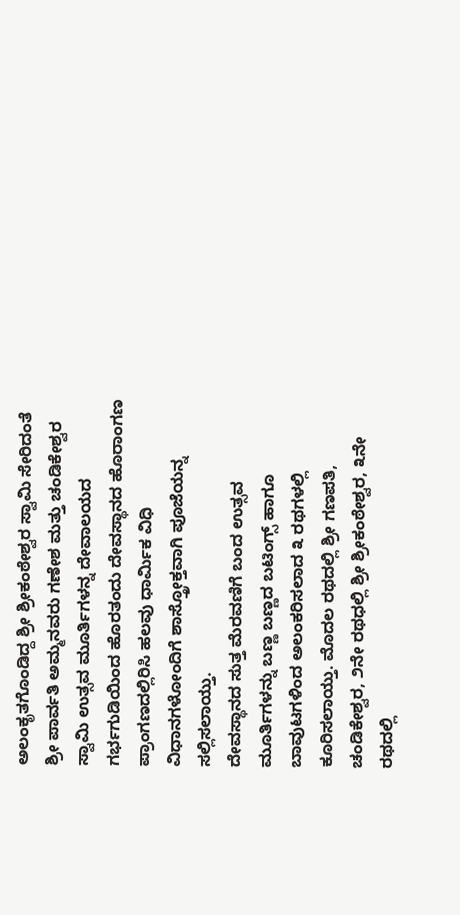ಅಲಂಕೃತಗೊಂಡಿದ್ದ ಶ್ರೀ ಶ್ರೀಕಂಠೇಶ್ವರ ಸ್ವಾಮಿ ಸೇರಿದಂತೆ ಶ್ರೀ ಪಾರ್ವತಿ ಅಮ್ಮನವರು ಗಣೇಶ ಮತ್ತು ಚಂಡಿಕೇಶ್ವರ ಸ್ವಾಮಿ ಉತ್ಸವ ಮೂರ್ತಿಗಳನ್ನ ದೇವಾಲಯದ ಗರ್ಭಗುಡಿಯಿಂದ ಹೊರತಂದು ದೇವಸ್ಥಾನದ ಹೊರಾಂಗಣ ಪ್ರಾಂಗಣದಲ್ಲಿರಿಸಿ ಹಲವು ಧಾರ್ಮಿಕ ವಿಧಿ ವಿಧಾನಗಳೋಂದಿಗೆ ಶಾಸ್ತ್ರೋಕ್ತವಾಗಿ ಪೂಜೆಯನ್ನ ಸಲ್ಲಿಸಲಾಯ್ತು.
ದೇವಸ್ಥಾನದ ಸುತ್ತ ಮೆರವಣಿಗೆ ಬಂದ ಉತ್ಸವ ಮೂರ್ತಿಗಳನ್ನು ಬಣ್ಣ ಬಣ್ಣದ ಬಟಿಂಗ್ಸ್ ಹಾಗೂ ಬಾವುಟಗಳಿಂದ ಅಲಂಕರಿಸಲಾದ ೩ ರಥಗಳಲ್ಲಿ ಕೂರಿಸಲಾಯ್ತು. ಮೊದಲ ರಥದಲ್ಲಿ ಶ್ರೀ ಗಣಪತಿ, ಚಂಡಿಕೇಶ್ವರ, ೨ನೇ ರಥಧಲ್ಲಿ ಶ್ರೀ ಶ್ರೀಕಂಠೇಶ್ವರ, ೩ನೇ ರಥದಲ್ಲಿ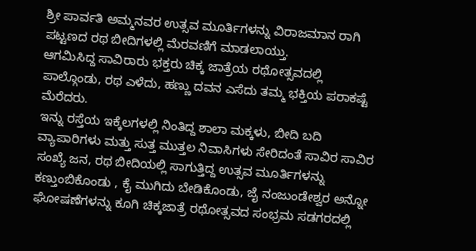ಶ್ರೀ ಪಾರ್ವತಿ ಅಮ್ಮನವರ ಉತ್ಸವ ಮೂರ್ತಿಗಳನ್ನು ವಿರಾಜಮಾನ ರಾಗಿ ಪಟ್ಟಣದ ರಥ ಬೀದಿಗಳಲ್ಲಿ ಮೆರವಣಿಗೆ ಮಾಡಲಾಯ್ತು.
ಆಗಮಿಸಿದ್ದ ಸಾವಿರಾರು ಭಕ್ತರು ಚಿಕ್ಕ ಜಾತ್ರೆಯ ರಥೋತ್ಸವದಲ್ಲಿ ಪಾಲ್ಗೊಂಡು, ರಥ ಎಳೆದು, ಹಣ್ಣು ದವನ ಎಸೆದು ತಮ್ಮ ಭಕ್ತಿಯ ಪರಾಕಷ್ಟೆ ಮೆರೆದರು.
ಇನ್ನು ರಸ್ತೆಯ ಇಕ್ಕೆಲಗಳಲ್ಲಿ ನಿಂತಿದ್ದ ಶಾಲಾ ಮಕ್ಕಳು, ಬೀದಿ ಬದಿ ವ್ಯಾಪಾರಿಗಳು ಮತ್ತು ಸುತ್ತ ಮುತ್ತಲ ನಿವಾಸಿಗಳು ಸೇರಿದಂತೆ ಸಾವಿರ ಸಾವಿರ ಸಂಖ್ಯೆ ಜನ, ರಥ ಬೀದಿಯಲ್ಲಿ ಸಾಗುತ್ತಿದ್ದ ಉತ್ಸವ ಮೂರ್ತಿಗಳನ್ನು ಕಣ್ತುಂಬಿಕೊಂಡು , ಕೈ ಮುಗಿದು ಬೇಡಿಕೊಂಡು, ಜೈ ನಂಜುಂಡೇಶ್ವರ ಅನ್ನೋ ಘೋಷಣೆಗಳನ್ನು ಕೂಗಿ ಚಿಕ್ಕಜಾತ್ರೆ ರಥೋತ್ಸವದ ಸಂಭ್ರಮ ಸಡಗರದಲ್ಲಿ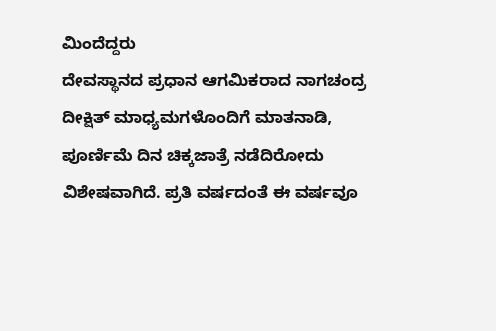ಮಿಂದೆದ್ದರು
ದೇವಸ್ಥಾನದ ಪ್ರಧಾನ ಆಗಮಿಕರಾದ ನಾಗಚಂದ್ರ ದೀಕ್ಷಿತ್ ಮಾಧ್ಯಮಗಳೊಂದಿಗೆ ಮಾತನಾಡಿ, ಪೂರ್ಣಿಮೆ ದಿನ ಚಿಕ್ಕಜಾತ್ರೆ ನಡೆದಿರೋದು ವಿಶೇಷವಾಗಿದೆ. ಪ್ರತಿ ವರ್ಷದಂತೆ ಈ ವರ್ಷವೂ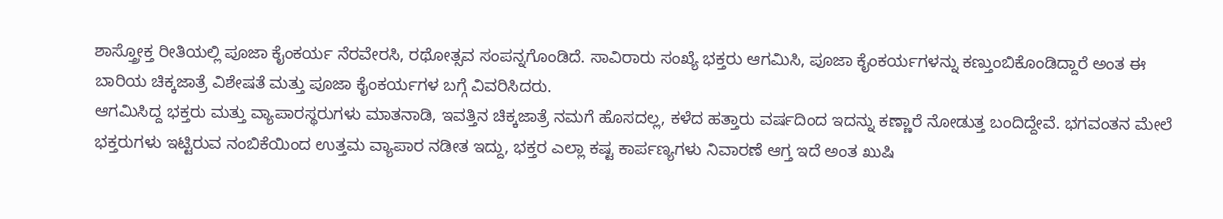ಶಾಸ್ತ್ರೋಕ್ತ ರೀತಿಯಲ್ಲಿ ಪೂಜಾ ಕೈಂಕರ್ಯ ನೆರವೇರಸಿ, ರಥೋತ್ಸವ ಸಂಪನ್ನಗೊಂಡಿದೆ. ಸಾವಿರಾರು ಸಂಖ್ಯೆ ಭಕ್ತರು ಆಗಮಿಸಿ, ಪೂಜಾ ಕೈಂಕರ್ಯಗಳನ್ನು ಕಣ್ತುಂಬಿಕೊಂಡಿದ್ದಾರೆ ಅಂತ ಈ ಬಾರಿಯ ಚಿಕ್ಕಜಾತ್ರೆ ವಿಶೇಷತೆ ಮತ್ತು ಪೂಜಾ ಕೈಂಕರ್ಯಗಳ ಬಗ್ಗೆ ವಿವರಿಸಿದರು.
ಆಗಮಿಸಿದ್ದ ಭಕ್ತರು ಮತ್ತು ವ್ಯಾಪಾರಸ್ಥರುಗಳು ಮಾತನಾಡಿ, ಇವತ್ತಿನ ಚಿಕ್ಕಜಾತ್ರೆ ನಮಗೆ ಹೊಸದಲ್ಲ, ಕಳೆದ ಹತ್ತಾರು ವರ್ಷದಿಂದ ಇದನ್ನು ಕಣ್ಣಾರೆ ನೋಡುತ್ತ ಬಂದಿದ್ದೇವೆ. ಭಗವಂತನ ಮೇಲೆ ಭಕ್ತರುಗಳು ಇಟ್ಟಿರುವ ನಂಬಿಕೆಯಿಂದ ಉತ್ತಮ ವ್ಯಾಪಾರ ನಡೀತ ಇದ್ದು, ಭಕ್ತರ ಎಲ್ಲಾ ಕಷ್ಟ ಕಾರ್ಪಣ್ಯಗಳು ನಿವಾರಣೆ ಆಗ್ತ ಇದೆ ಅಂತ ಖುಷಿ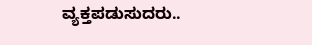ವ್ಯಕ್ತಪಡುಸುದರು..